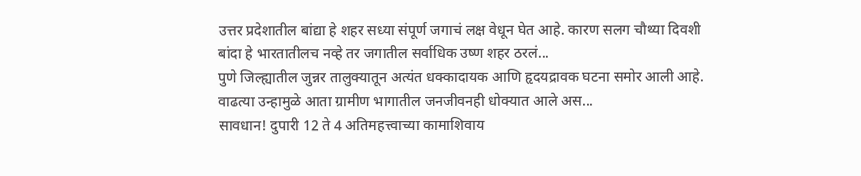उत्तर प्रदेशातील बांद्या हे शहर सध्या संपूर्ण जगाचं लक्ष वेधून घेत आहे. कारण सलग चौथ्या दिवशी बांदा हे भारतातीलच नव्हे तर जगातील सर्वाधिक उष्ण शहर ठरलं...
पुणे जिल्ह्यातील जुन्नर तालुक्यातून अत्यंत धक्कादायक आणि हृदयद्रावक घटना समोर आली आहे. वाढत्या उन्हामुळे आता ग्रामीण भागातील जनजीवनही धोक्यात आले अस...
सावधान! दुपारी 12 ते 4 अतिमहत्त्वाच्या कामाशिवाय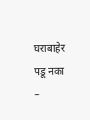घराबाहेर पडू नका –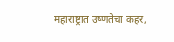महाराष्ट्रात उष्णतेचा कहर,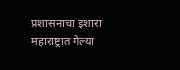प्रशासनाचा इशारा
महाराष्ट्रात गेल्या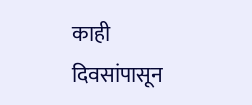काही दिवसांपासून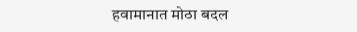हवामानात मोठा बदल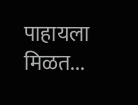पाहायला मिळत...